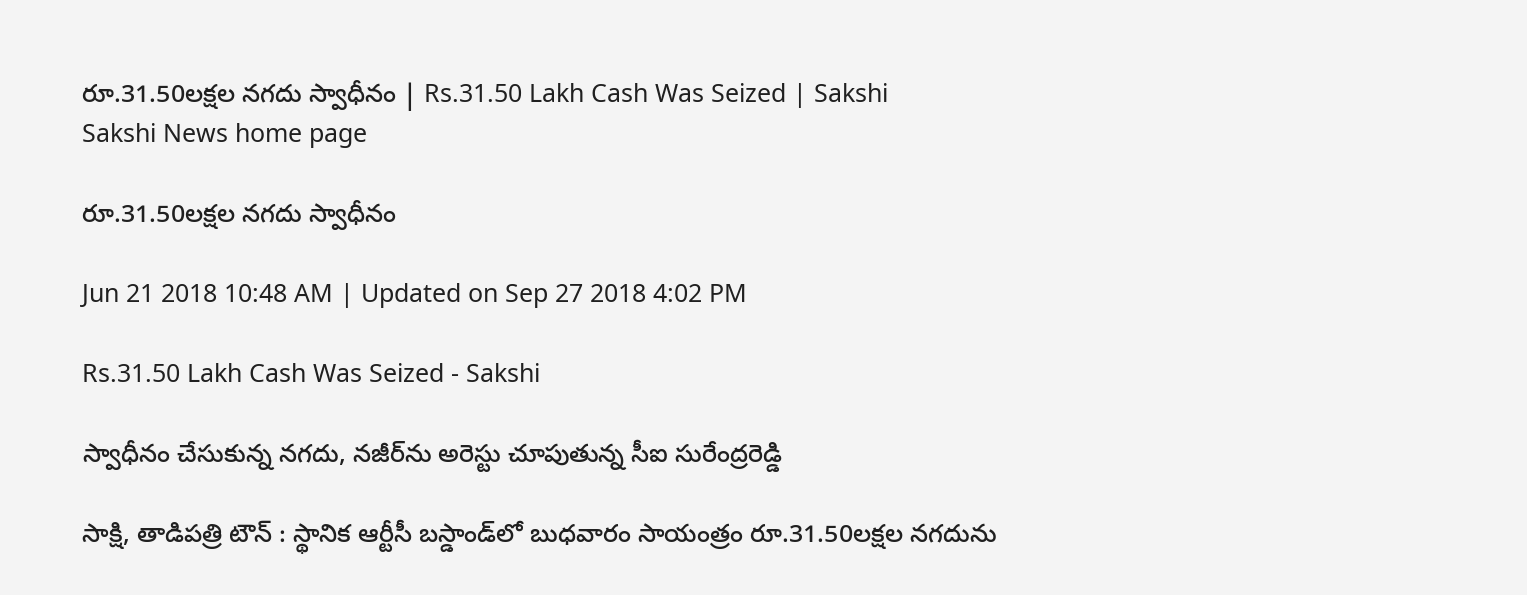రూ.31.50లక్షల నగదు స్వాధీనం | Rs.31.50 Lakh Cash Was Seized | Sakshi
Sakshi News home page

రూ.31.50లక్షల నగదు స్వాధీనం

Jun 21 2018 10:48 AM | Updated on Sep 27 2018 4:02 PM

Rs.31.50 Lakh Cash Was Seized - Sakshi

స్వాధీనం చేసుకున్న నగదు, నజీర్‌ను అరెస్టు చూపుతున్న సీఐ సురేంద్రరెడ్డి

సాక్షి, తాడిపత్రి టౌన్‌ : స్థానిక ఆర్టీసీ బస్డాండ్‌లో బుధవారం సాయంత్రం రూ.31.50లక్షల నగదును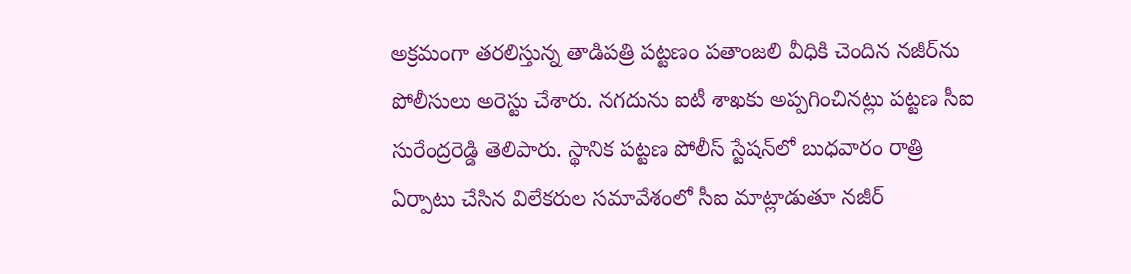అక్రమంగా తరలిస్తున్న తాడిపత్రి పట్టణం పతాంజలి వీధికి చెందిన నజీర్‌ను పోలీసులు అరెస్టు చేశారు. నగదును ఐటీ శాఖకు అప్పగించినట్లు పట్టణ సీఐ సురేంద్రరెడ్డి తెలిపారు. స్థానిక పట్టణ పోలీస్‌ స్టేషన్‌లో బుధవారం రాత్రి ఏర్పాటు చేసిన విలేకరుల సమావేశంలో సీఐ మాట్లాడుతూ నజీర్‌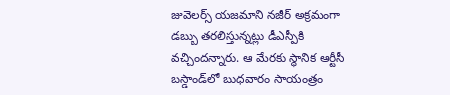జువెలర్స్‌ యజమాని నజీర్‌ అక్రమంగా డబ్బు తరలిస్తున్నట్లు డీఎస్పీకి వచ్చిందన్నారు. ఆ మేరకు స్థానిక ఆర్టీసీ బస్డాండ్‌లో బుధవారం సాయంత్రం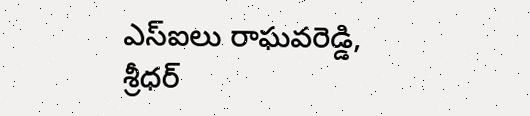ఎస్‌ఐలు రాఘవరెడ్డి, శ్రీధర్‌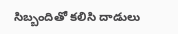సిబ్బందితో కలిసి దాడులు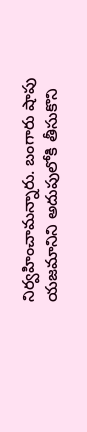నిర్వహించామన్నారు. బంగారు షాపు యజమానిని అదుపులోకి తీసుకొని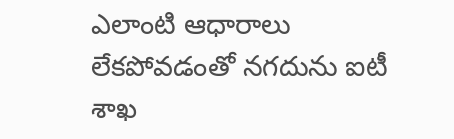ఎలాంటి ఆధారాలు లేకపోవడంతో నగదును ఐటీ శాఖ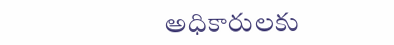అధికారులకు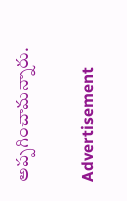అప్పగించామన్నారు.

Advertisement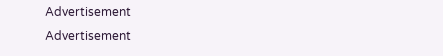Advertisement
Advertisement